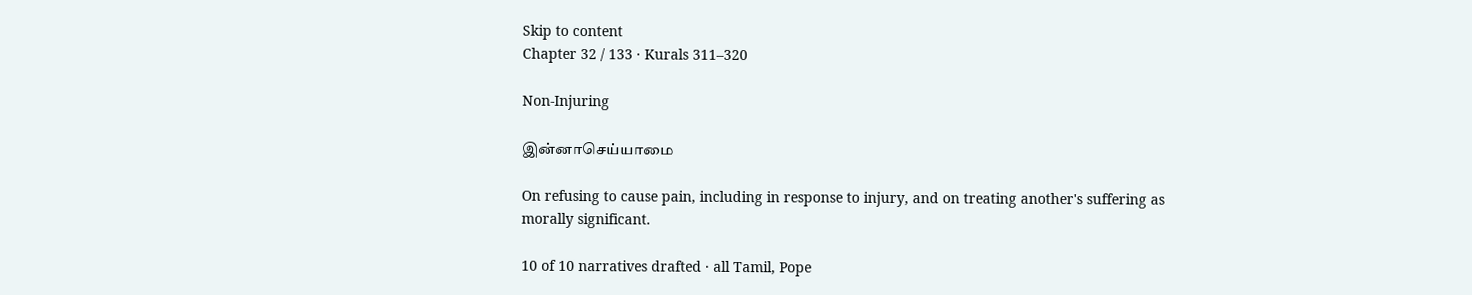Skip to content
Chapter 32 / 133 · Kurals 311–320

Non-Injuring

இன்னாசெய்யாமை

On refusing to cause pain, including in response to injury, and on treating another's suffering as morally significant.

10 of 10 narratives drafted · all Tamil, Pope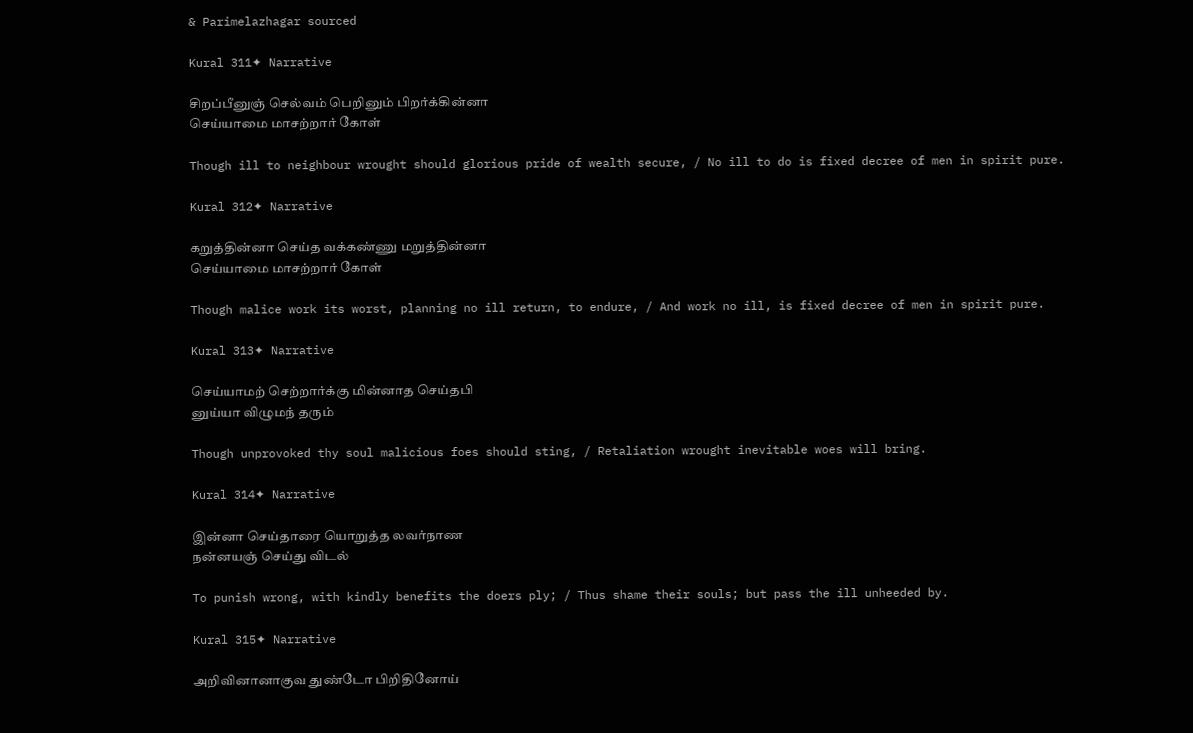& Parimelazhagar sourced

Kural 311✦ Narrative

சிறப்பீனுஞ் செல்வம் பெறினும் பிறர்க்கின்னா
செய்யாமை மாசற்றார் கோள்

Though ill to neighbour wrought should glorious pride of wealth secure, / No ill to do is fixed decree of men in spirit pure.

Kural 312✦ Narrative

கறுத்தின்னா செய்த வக்கண்ணு மறுத்தின்னா
செய்யாமை மாசற்றார் கோள்

Though malice work its worst, planning no ill return, to endure, / And work no ill, is fixed decree of men in spirit pure.

Kural 313✦ Narrative

செய்யாமற் செற்றார்க்கு மின்னாத செய்தபி
னுய்யா விழுமந் தரும்

Though unprovoked thy soul malicious foes should sting, / Retaliation wrought inevitable woes will bring.

Kural 314✦ Narrative

இன்னா செய்தாரை யொறுத்த லவர்நாண
நன்னயஞ் செய்து விடல்

To punish wrong, with kindly benefits the doers ply; / Thus shame their souls; but pass the ill unheeded by.

Kural 315✦ Narrative

அறிவினானாகுவ துண்டோ பிறிதினோய்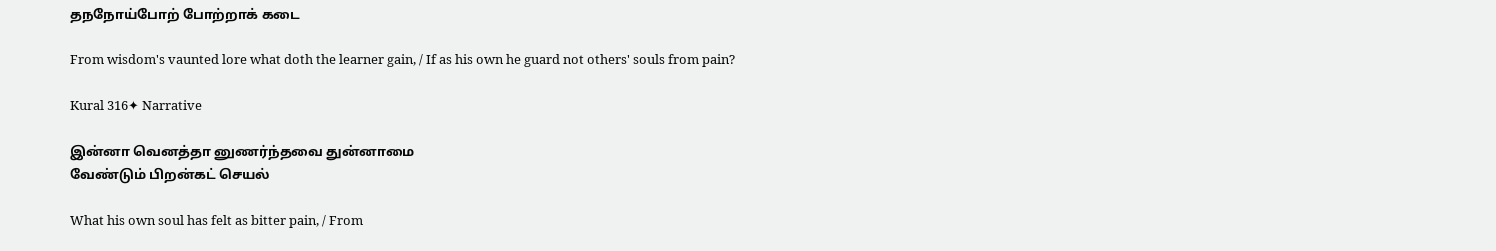தநநோய்போற் போற்றாக் கடை

From wisdom's vaunted lore what doth the learner gain, / If as his own he guard not others' souls from pain?

Kural 316✦ Narrative

இன்னா வெனத்தா னுணர்ந்தவை துன்னாமை
வேண்டும் பிறன்கட் செயல்

What his own soul has felt as bitter pain, / From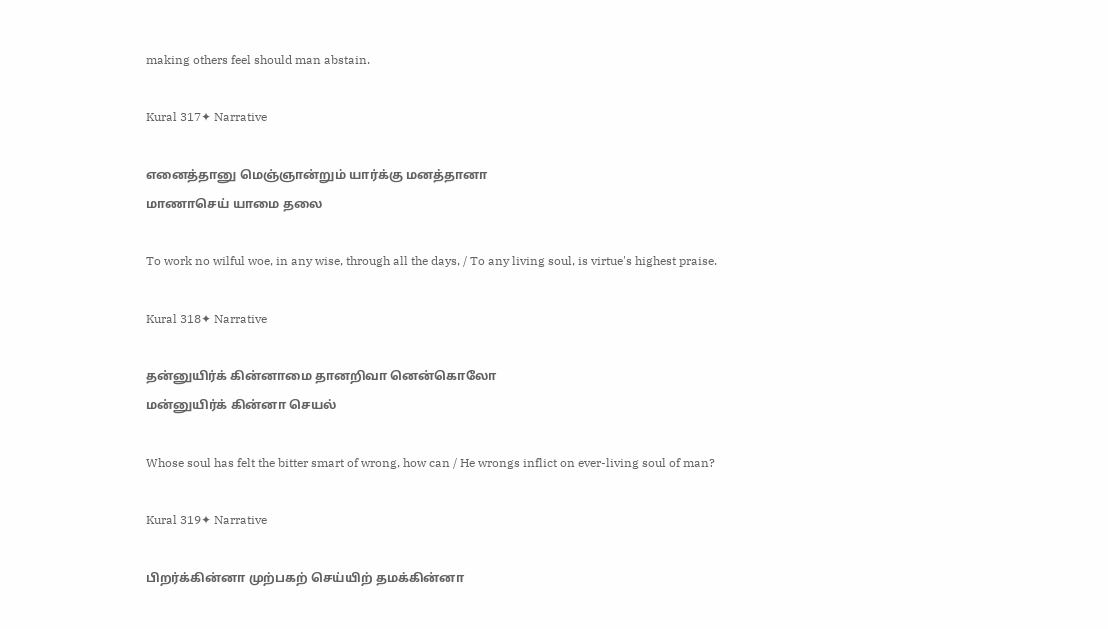making others feel should man abstain.

Kural 317✦ Narrative

எனைத்தானு மெஞ்ஞான்றும் யார்க்கு மனத்தானா
மாணாசெய் யாமை தலை

To work no wilful woe, in any wise, through all the days, / To any living soul, is virtue's highest praise.

Kural 318✦ Narrative

தன்னுயிர்க் கின்னாமை தானறிவா னென்கொலோ
மன்னுயிர்க் கின்னா செயல்

Whose soul has felt the bitter smart of wrong, how can / He wrongs inflict on ever-living soul of man?

Kural 319✦ Narrative

பிறர்க்கின்னா முற்பகற் செய்யிற் தமக்கின்னா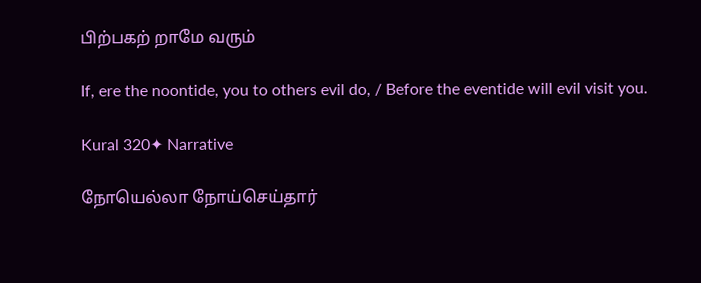பிற்பகற் றாமே வரும்

If, ere the noontide, you to others evil do, / Before the eventide will evil visit you.

Kural 320✦ Narrative

நோயெல்லா நோய்செய்தார்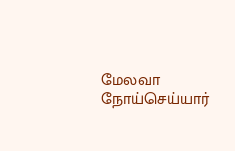மேலவா நோய்செய்யார்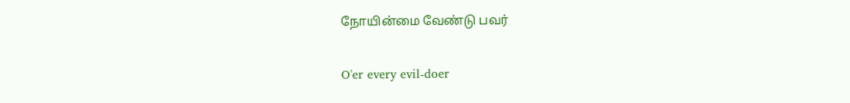நோயின்மை வேண்டு பவர்

O'er every evil-doer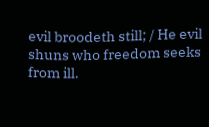evil broodeth still; / He evil shuns who freedom seeks from ill.